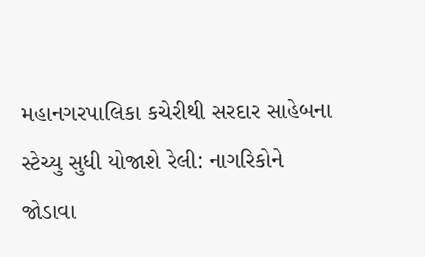મહાનગરપાલિકા કચેરીથી સરદાર સાહેબના સ્ટેચ્યુ સુધી યોજાશે રેલી: નાગરિકોને જોડાવા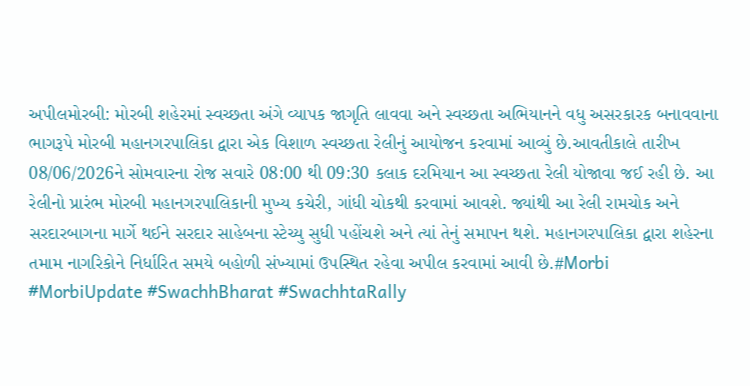અપીલમોરબી: મોરબી શહેરમાં સ્વચ્છતા અંગે વ્યાપક જાગૃતિ લાવવા અને સ્વચ્છતા અભિયાનને વધુ અસરકારક બનાવવાના ભાગરૂપે મોરબી મહાનગરપાલિકા દ્વારા એક વિશાળ સ્વચ્છતા રેલીનું આયોજન કરવામાં આવ્યું છે.આવતીકાલે તારીખ 08/06/2026ને સોમવારના રોજ સવારે 08:00 થી 09:30 કલાક દરમિયાન આ સ્વચ્છતા રેલી યોજાવા જઈ રહી છે. આ રેલીનો પ્રારંભ મોરબી મહાનગરપાલિકાની મુખ્ય કચેરી, ગાંધી ચોકથી કરવામાં આવશે. જ્યાંથી આ રેલી રામચોક અને સરદારબાગના માર્ગે થઈને સરદાર સાહેબના સ્ટેચ્યુ સુધી પહોંચશે અને ત્યાં તેનું સમાપન થશે. મહાનગરપાલિકા દ્વારા શહેરના તમામ નાગરિકોને નિર્ધારિત સમયે બહોળી સંખ્યામાં ઉપસ્થિત રહેવા અપીલ કરવામાં આવી છે.#Morbi #MorbiUpdate #SwachhBharat #SwachhtaRally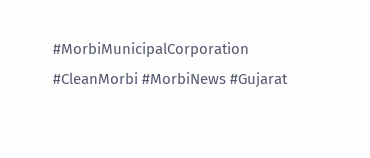#MorbiMunicipalCorporation #CleanMorbi #MorbiNews #Gujarat